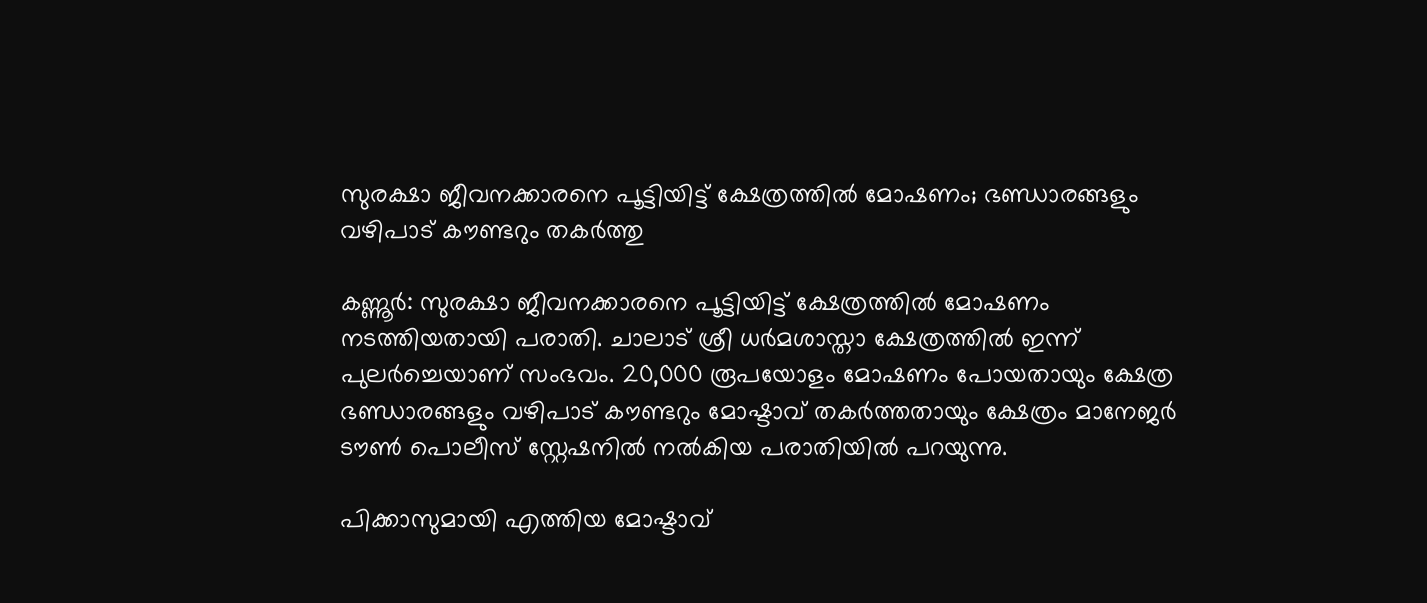സുരക്ഷാ ജീവനക്കാരനെ പൂട്ടിയിട്ട് ക്ഷേത്രത്തില്‍ മോഷണം; ഭണ്ഡാരങ്ങളും വഴിപാട് കൗണ്ടറും തകര്‍ത്തു

കണ്ണൂര്‍: സുരക്ഷാ ജീവനക്കാരനെ പൂട്ടിയിട്ട് ക്ഷേത്രത്തില്‍ മോഷണം നടത്തിയതായി പരാതി. ചാലാട് ശ്രീ ധര്‍മശാസ്താ ക്ഷേത്രത്തില്‍ ഇന്ന് പുലര്‍ച്ചെയാണ് സംഭവം. 20,000 രൂപയോളം മോഷണം പോയതായും ക്ഷേത്ര ഭണ്ഡാരങ്ങളും വഴിപാട് കൗണ്ടറും മോഷ്ടാവ് തകര്‍ത്തതായും ക്ഷേത്രം മാനേജര്‍ ടൗണ്‍ പൊലീസ് സ്റ്റേഷനില്‍ നല്‍കിയ പരാതിയില്‍ പറയുന്നു.

പിക്കാസുമായി എത്തിയ മോഷ്ടാവ്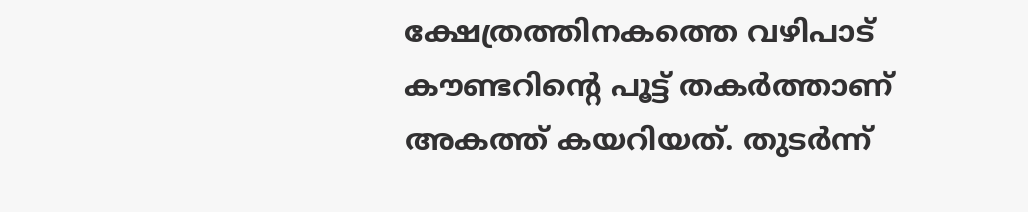ക്ഷേത്രത്തിനകത്തെ വഴിപാട് കൗണ്ടറിന്റെ പൂട്ട് തകര്‍ത്താണ് അകത്ത് കയറിയത്. തുടര്‍ന്ന്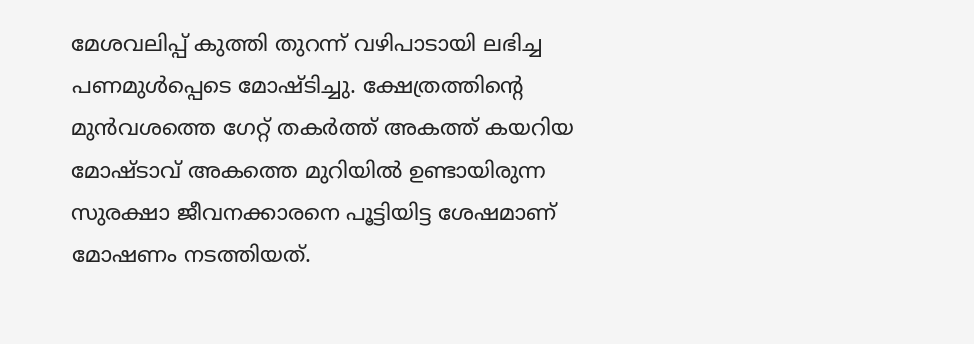മേശവലിപ്പ് കുത്തി തുറന്ന് വഴിപാടായി ലഭിച്ച പണമുള്‍പ്പെടെ മോഷ്ടിച്ചു. ക്ഷേത്രത്തിന്റെ മുന്‍വശത്തെ ഗേറ്റ് തകര്‍ത്ത് അകത്ത് കയറിയ മോഷ്ടാവ് അകത്തെ മുറിയില്‍ ഉണ്ടായിരുന്ന സുരക്ഷാ ജീവനക്കാരനെ പൂട്ടിയിട്ട ശേഷമാണ് മോഷണം നടത്തിയത്.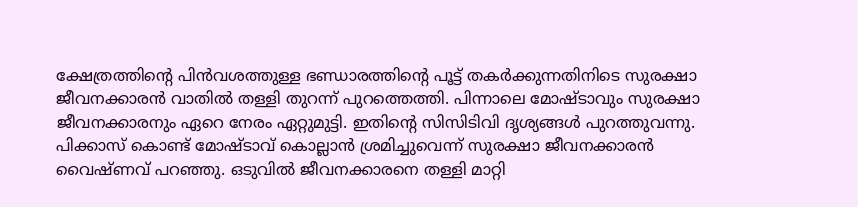ക്ഷേത്രത്തിന്റെ പിന്‍വശത്തുള്ള ഭണ്ഡാരത്തിന്റെ പൂട്ട് തകര്‍ക്കുന്നതിനിടെ സുരക്ഷാ ജീവനക്കാരന്‍ വാതില്‍ തള്ളി തുറന്ന് പുറത്തെത്തി. പിന്നാലെ മോഷ്ടാവും സുരക്ഷാ ജീവനക്കാരനും ഏറെ നേരം ഏറ്റുമുട്ടി. ഇതിന്റെ സിസിടിവി ദൃശ്യങ്ങള്‍ പുറത്തുവന്നു. പിക്കാസ് കൊണ്ട് മോഷ്ടാവ് കൊല്ലാന്‍ ശ്രമിച്ചുവെന്ന് സുരക്ഷാ ജീവനക്കാരന്‍ വൈഷ്ണവ് പറഞ്ഞു. ഒടുവില്‍ ജീവനക്കാരനെ തള്ളി മാറ്റി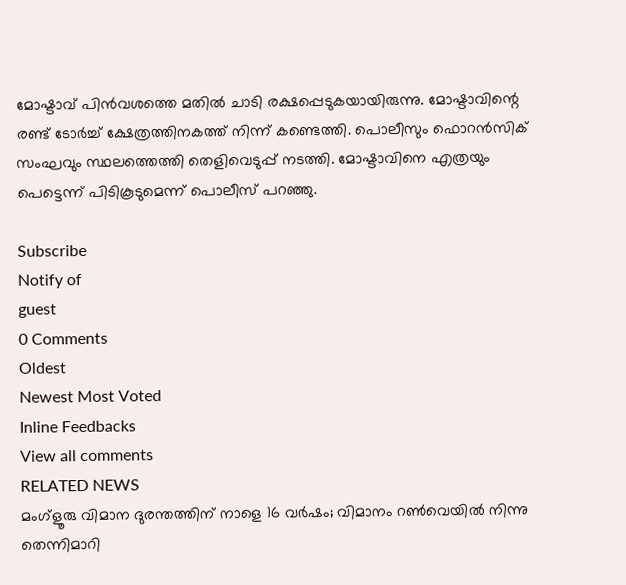മോഷ്ടാവ് പിന്‍വശത്തെ മതില്‍ ചാടി രക്ഷപ്പെടുകയായിരുന്നു. മോഷ്ടാവിന്റെ രണ്ട് ടോര്‍ച്ച് ക്ഷേത്രത്തിനകത്ത് നിന്ന് കണ്ടെത്തി. പൊലീസും ഫൊറന്‍സിക് സംഘവും സ്ഥലത്തെത്തി തെളിവെടുപ്പ് നടത്തി. മോഷ്ടാവിനെ എത്രയും പെട്ടെന്ന് പിടികൂടുമെന്ന് പൊലീസ് പറഞ്ഞു.

Subscribe
Notify of
guest
0 Comments
Oldest
Newest Most Voted
Inline Feedbacks
View all comments
RELATED NEWS
മംഗ്‌ളൂരു വിമാന ദുരന്തത്തിന് നാളെ 16 വര്‍ഷം; വിമാനം റണ്‍വെയില്‍ നിന്നു തെന്നിമാറി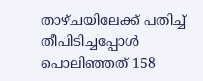താഴ്ചയിലേക്ക് പതിച്ച് തീപിടിച്ചപ്പോള്‍ പൊലിഞ്ഞത് 158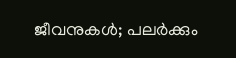ജീവനുകള്‍; പലർക്കും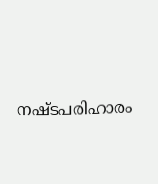നഷ്ടപരിഹാരം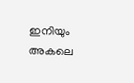ഇനിയും അകലെ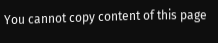You cannot copy content of this page